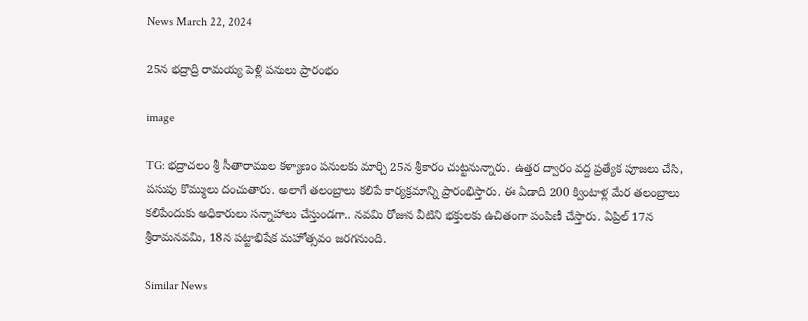News March 22, 2024

25న భద్రాద్రి రామయ్య పెళ్లి పనులు ప్రారంభం

image

TG: భద్రాచలం శ్రీ సీతారాముల కళ్యాణం పనులకు మార్చి 25న శ్రీకారం చుట్టనున్నారు. ఉత్తర ద్వారం వద్ద ప్రత్యేక పూజలు చేసి, పసుపు కొమ్ములు దంచుతారు. అలాగే తలంబ్రాలు కలిపే కార్యక్రమాన్ని ప్రారంభిస్తారు. ఈ ఏడాది 200 క్వింటాళ్ల మేర తలంబ్రాలు కలిపేందుకు అధికారులు సన్నాహాలు చేస్తుండగా.. నవమి రోజున వీటిని భక్తులకు ఉచితంగా పంపిణీ చేస్తారు. ఏప్రిల్ 17న శ్రీరామనవమి, 18న పట్టాభిషేక మహోత్సవం జరగనుంది.

Similar News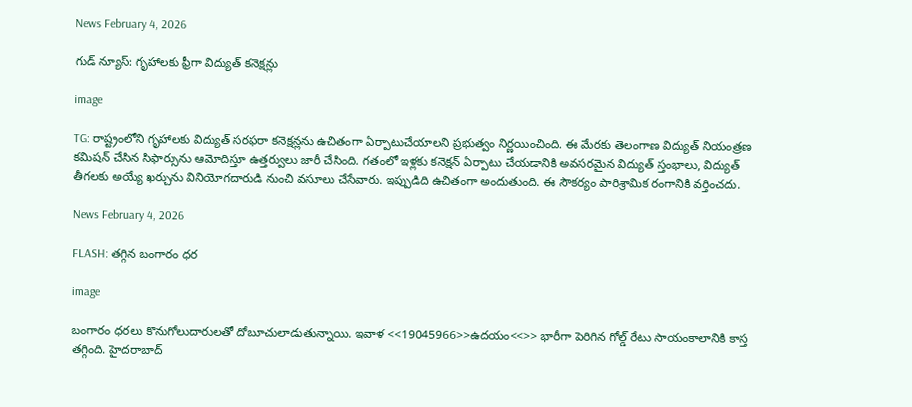News February 4, 2026

గుడ్ న్యూస్: గృహాలకు ఫ్రీగా విద్యుత్ కనెక్షన్లు

image

TG: రాష్ట్రంలోని గృహాలకు విద్యుత్ సరఫరా కనెక్షన్లను ఉచితంగా ఏర్పాటుచేయాలని ప్రభుత్వం నిర్ణయించింది. ఈ మేరకు తెలంగాణ విద్యుత్ నియంత్రణ కమిషన్ చేసిన సిఫార్సును ఆమోదిస్తూ ఉత్తర్వులు జారీ చేసింది. గతంలో ఇళ్లకు కనెక్షన్ ఏర్పాటు చేయడానికి అవసరమైన విద్యుత్ స్తంభాలు, విద్యుత్ తీగలకు అయ్యే ఖర్చును వినియోగదారుడి నుంచి వసూలు చేసేవారు. ఇప్పుడిది ఉచితంగా అందుతుంది. ఈ సౌకర్యం పారిశ్రామిక రంగానికి వర్తించదు.

News February 4, 2026

FLASH: తగ్గిన బంగారం ధర

image

బంగారం ధరలు కొనుగోలుదారులతో దోబూచులాడుతున్నాయి. ఇవాళ <<19045966>>ఉదయం<<>> భారీగా పెరిగిన గోల్డ్ రేటు సాయంకాలానికి కాస్త తగ్గింది. హైదరాబాద్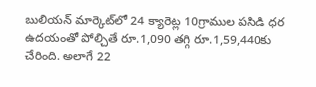బులియన్ మార్కెట్‌లో 24 క్యారెట్ల 10గ్రాముల పసిడి ధర ఉదయంతో పోల్చితే రూ.1,090 తగ్గి రూ.1,59,440కు చేరింది. అలాగే 22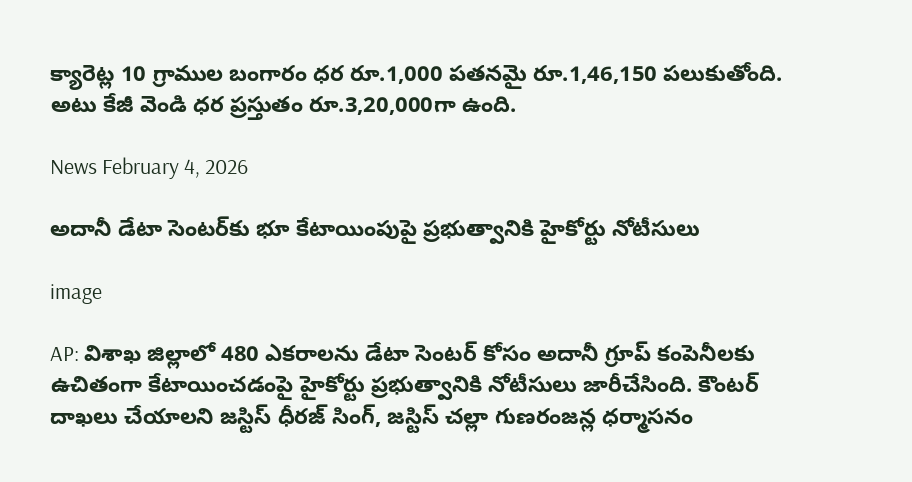క్యారెట్ల 10 గ్రాముల బంగారం ధర రూ.1,000 పతనమై రూ.1,46,150 పలుకుతోంది. అటు కేజీ వెండి ధర ప్రస్తుతం రూ.3,20,000గా ఉంది.

News February 4, 2026

అదానీ డేటా సెంటర్‌కు భూ కేటాయింపుపై ప్రభుత్వానికి హైకోర్టు నోటీసులు

image

AP: విశాఖ జిల్లాలో 480 ఎకరాలను డేటా సెంటర్ కోసం అదానీ గ్రూప్ కంపెనీలకు ఉచితంగా కేటాయించడంపై హైకోర్టు ప్రభుత్వానికి నోటీసులు జారీచేసింది. కౌంటర్ దాఖలు చేయాలని జస్టిస్ ధీరజ్ సింగ్, జస్టిస్ చల్లా గుణరంజన్ల ధర్మాసనం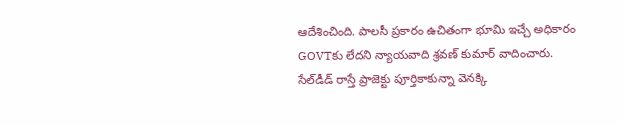ఆదేశించింది. పాలసీ ప్రకారం ఉచితంగా భూమి ఇచ్చే అధికారం GOVTకు లేదని న్యాయవాది శ్రవణ్ కుమార్ వాదించారు. సేల్‌డీడ్ రాస్తే ప్రాజెక్టు పూర్తికాకున్నా వెనక్కి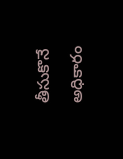తీసుకొనే అధికారం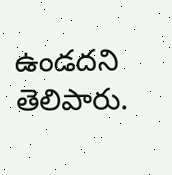ఉండదని తెలిపారు.